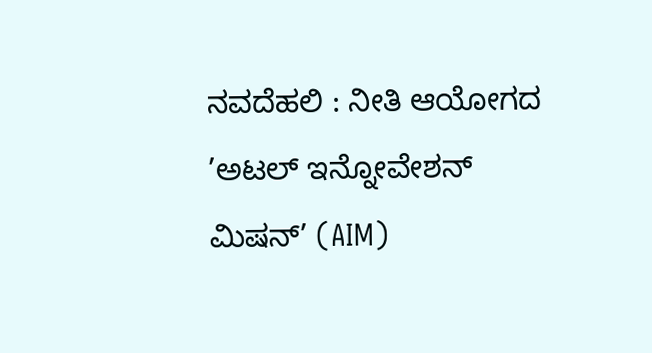ನವದೆಹಲಿ : ನೀತಿ ಆಯೋಗದ ’ಅಟಲ್ ಇನ್ನೋವೇಶನ್ ಮಿಷನ್’ (AIM)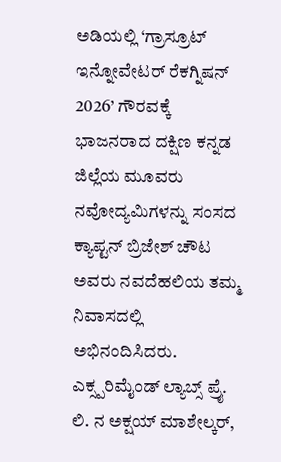ಅಡಿಯಲ್ಲಿ ‘ಗ್ರಾಸ್ರೂಟ್ ಇನ್ನೋವೇಟರ್ ರೆಕಗ್ನಿಷನ್ 2026’ ಗೌರವಕ್ಕೆ ಭಾಜನರಾದ ದಕ್ಷಿಣ ಕನ್ನಡ ಜಿಲ್ಲೆಯ ಮೂವರು ನವೋದ್ಯಮಿಗಳನ್ನು ಸಂಸದ ಕ್ಯಾಪ್ಟನ್ ಬ್ರಿಜೇಶ್ ಚೌಟ ಅವರು ನವದೆಹಲಿಯ ತಮ್ಮ ನಿವಾಸದಲ್ಲಿ ಅಭಿನಂದಿಸಿದರು. ಎಕ್ಸ್ಪರಿಮೈಂಡ್ ಲ್ಯಾಬ್ಸ್ ಪ್ರೈ. ಲಿ. ನ ಅಕ್ಷಯ್ ಮಾಶೇಲ್ಕರ್,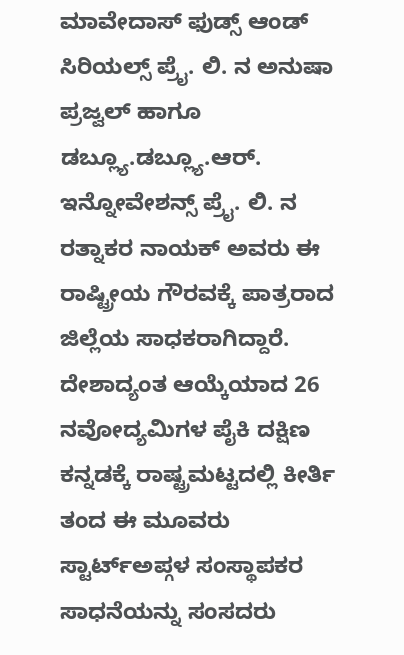ಮಾವೇದಾಸ್ ಫುಡ್ಸ್ ಆಂಡ್ ಸಿರಿಯಲ್ಸ್ ಪ್ರೈ. ಲಿ. ನ ಅನುಷಾ ಪ್ರಜ್ವಲ್ ಹಾಗೂ ಡಬ್ಲ್ಯೂ.ಡಬ್ಲ್ಯೂ.ಆರ್. ಇನ್ನೋವೇಶನ್ಸ್ ಪ್ರೈ. ಲಿ. ನ ರತ್ನಾಕರ ನಾಯಕ್ ಅವರು ಈ ರಾಷ್ಟ್ರೀಯ ಗೌರವಕ್ಕೆ ಪಾತ್ರರಾದ ಜಿಲ್ಲೆಯ ಸಾಧಕರಾಗಿದ್ದಾರೆ. ದೇಶಾದ್ಯಂತ ಆಯ್ಕೆಯಾದ 26 ನವೋದ್ಯಮಿಗಳ ಪೈಕಿ ದಕ್ಷಿಣ ಕನ್ನಡಕ್ಕೆ ರಾಷ್ಟ್ರಮಟ್ಟದಲ್ಲಿ ಕೀರ್ತಿ ತಂದ ಈ ಮೂವರು ಸ್ಟಾರ್ಟ್ಅಪ್ಗಳ ಸಂಸ್ಥಾಪಕರ ಸಾಧನೆಯನ್ನು ಸಂಸದರು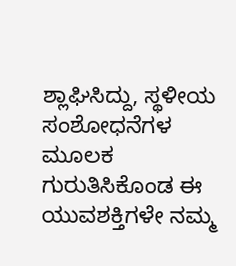ಶ್ಲಾಘಿಸಿದ್ದು, ಸ್ಥಳೀಯ ಸಂಶೋಧನೆಗಳ ಮೂಲಕ ಗುರುತಿಸಿಕೊಂಡ ಈ ಯುವಶಕ್ತಿಗಳೇ ನಮ್ಮ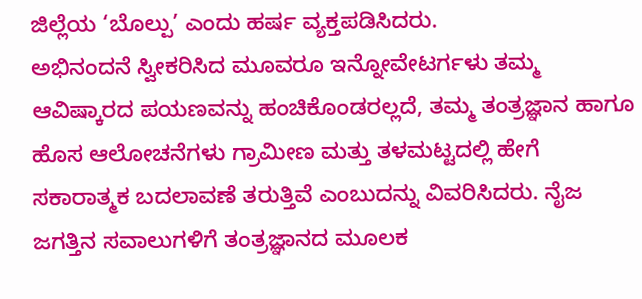ಜಿಲ್ಲೆಯ ‘ಬೊಲ್ಪು’ ಎಂದು ಹರ್ಷ ವ್ಯಕ್ತಪಡಿಸಿದರು.
ಅಭಿನಂದನೆ ಸ್ವೀಕರಿಸಿದ ಮೂವರೂ ಇನ್ನೋವೇಟರ್ಗಳು ತಮ್ಮ ಆವಿಷ್ಕಾರದ ಪಯಣವನ್ನು ಹಂಚಿಕೊಂಡರಲ್ಲದೆ, ತಮ್ಮ ತಂತ್ರಜ್ಞಾನ ಹಾಗೂ ಹೊಸ ಆಲೋಚನೆಗಳು ಗ್ರಾಮೀಣ ಮತ್ತು ತಳಮಟ್ಟದಲ್ಲಿ ಹೇಗೆ ಸಕಾರಾತ್ಮಕ ಬದಲಾವಣೆ ತರುತ್ತಿವೆ ಎಂಬುದನ್ನು ವಿವರಿಸಿದರು. ನೈಜ ಜಗತ್ತಿನ ಸವಾಲುಗಳಿಗೆ ತಂತ್ರಜ್ಞಾನದ ಮೂಲಕ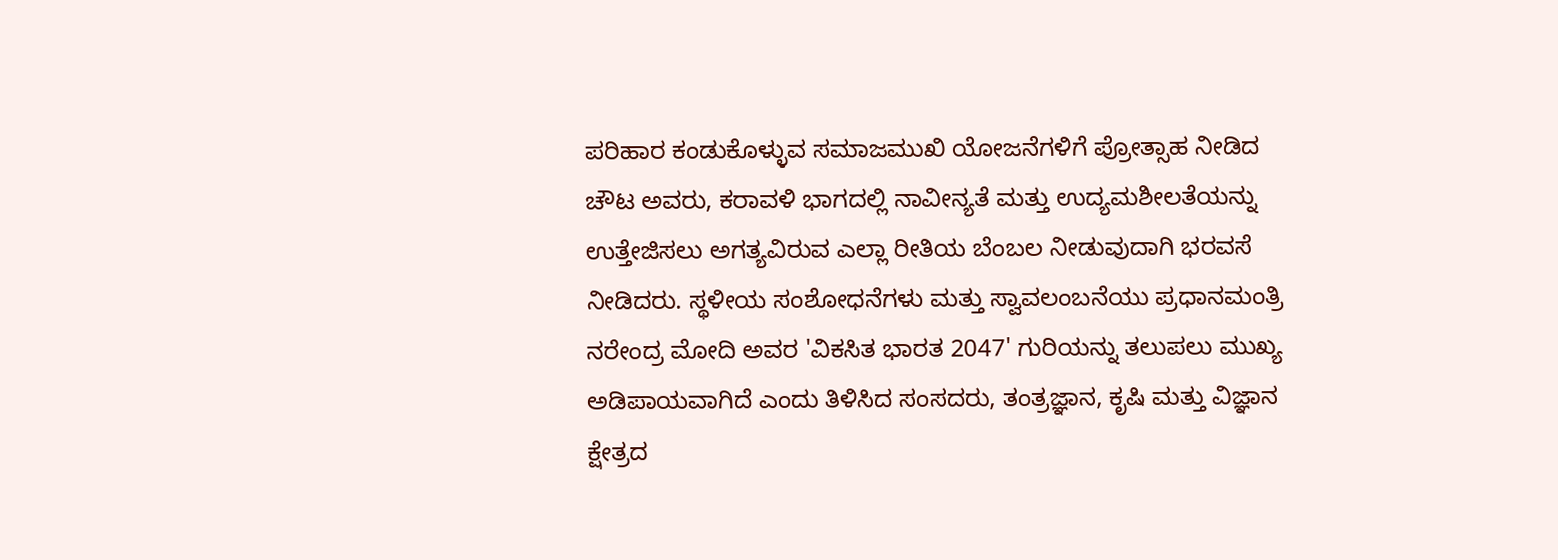ಪರಿಹಾರ ಕಂಡುಕೊಳ್ಳುವ ಸಮಾಜಮುಖಿ ಯೋಜನೆಗಳಿಗೆ ಪ್ರೋತ್ಸಾಹ ನೀಡಿದ ಚೌಟ ಅವರು, ಕರಾವಳಿ ಭಾಗದಲ್ಲಿ ನಾವೀನ್ಯತೆ ಮತ್ತು ಉದ್ಯಮಶೀಲತೆಯನ್ನು ಉತ್ತೇಜಿಸಲು ಅಗತ್ಯವಿರುವ ಎಲ್ಲಾ ರೀತಿಯ ಬೆಂಬಲ ನೀಡುವುದಾಗಿ ಭರವಸೆ ನೀಡಿದರು. ಸ್ಥಳೀಯ ಸಂಶೋಧನೆಗಳು ಮತ್ತು ಸ್ವಾವಲಂಬನೆಯು ಪ್ರಧಾನಮಂತ್ರಿ ನರೇಂದ್ರ ಮೋದಿ ಅವರ 'ವಿಕಸಿತ ಭಾರತ 2047' ಗುರಿಯನ್ನು ತಲುಪಲು ಮುಖ್ಯ ಅಡಿಪಾಯವಾಗಿದೆ ಎಂದು ತಿಳಿಸಿದ ಸಂಸದರು, ತಂತ್ರಜ್ಞಾನ, ಕೃಷಿ ಮತ್ತು ವಿಜ್ಞಾನ ಕ್ಷೇತ್ರದ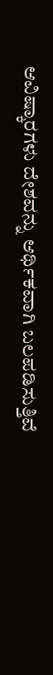ಆವಿಷ್ಕಾರಗಳು ದೇಶವನ್ನು ಆರ್ಥಿಕವಾಗಿ ಬಲಪಡಿಸುತ್ತಿವೆ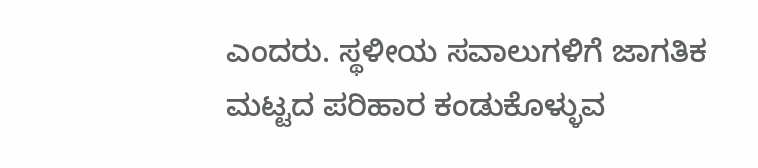ಎಂದರು. ಸ್ಥಳೀಯ ಸವಾಲುಗಳಿಗೆ ಜಾಗತಿಕ ಮಟ್ಟದ ಪರಿಹಾರ ಕಂಡುಕೊಳ್ಳುವ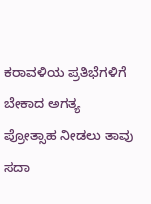ಕರಾವಳಿಯ ಪ್ರತಿಭೆಗಳಿಗೆ ಬೇಕಾದ ಅಗತ್ಯ ಪ್ರೋತ್ಸಾಹ ನೀಡಲು ತಾವು ಸದಾ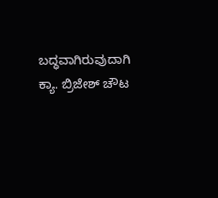ಬದ್ಧವಾಗಿರುವುದಾಗಿ ಕ್ಯಾ. ಬ್ರಿಜೇಶ್ ಚೌಟ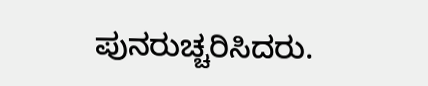ಪುನರುಚ್ಚರಿಸಿದರು.